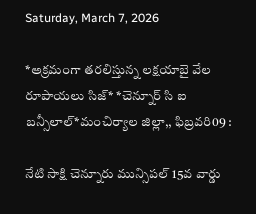Saturday, March 7, 2026

*అక్రమంగా తరలిస్తున్న లక్షయాబై వేల రూపాయలు సిజ్* *చెన్నూర్ సి ఐ బన్సీలాల్*మంచిర్యాల జిల్లా,, ఫిబ్రవరి09 :

నేటి సాక్షి చెన్నూరు మున్సిపల్ 15వ వార్డు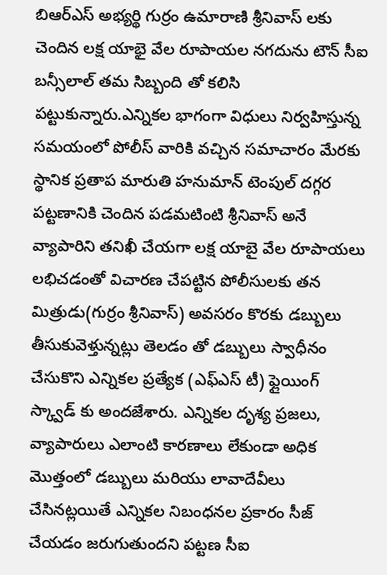బిఆర్ఎస్ అభ్యర్థి గుర్రం ఉమారాణి శ్రీనివాస్ లకు చెందిన లక్ష యాభై వేల రూపాయల నగదును టౌన్ సీఐ బన్సీలాల్ తమ సిబ్బంది తో కలిసి పట్టుకున్నారు.ఎన్నికల భాగంగా విధులు నిర్వహిస్తున్న సమయంలో పోలీస్ వారికి వచ్చిన సమాచారం మేరకు స్థానిక ప్రతాప మారుతి హనుమాన్ టెంపుల్ దగ్గర పట్టణానికి చెందిన పడమటింటి శ్రీనివాస్ అనే వ్యాపారిని తనిఖీ చేయగా లక్ష యాబై వేల రూపాయలు లభిచడంతో విచారణ చేపట్టిన పోలీసులకు తన మిత్రుడు(గుర్రం శ్రీనివాస్) అవసరం కొరకు డబ్బులు తీసుకువెళ్తున్నట్లు తెలడం తో డబ్బులు స్వాధీనం చేసుకొని ఎన్నికల ప్రత్యేక (ఎఫ్ఎస్ టీ) ఫ్లైయింగ్ స్క్వాడ్ కు అందజేశారు. ఎన్నికల దృశ్య ప్రజలు, వ్యాపారులు ఎలాంటి కారణాలు లేకుండా అధిక మొత్తంలో డబ్బులు మరియు లావాదేవీలు చేసినట్లయితే ఎన్నికల నిబంధనల ప్రకారం సీజ్ చేయడం జరుగుతుందని పట్టణ సీఐ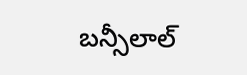బన్సీలాల్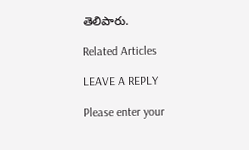తెలిపారు.

Related Articles

LEAVE A REPLY

Please enter your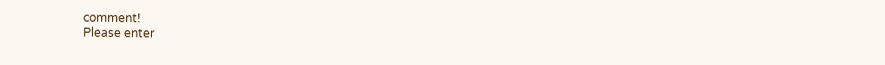comment!
Please enter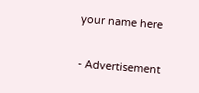your name here

- Advertisement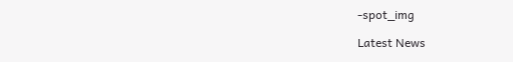-spot_img

Latest News